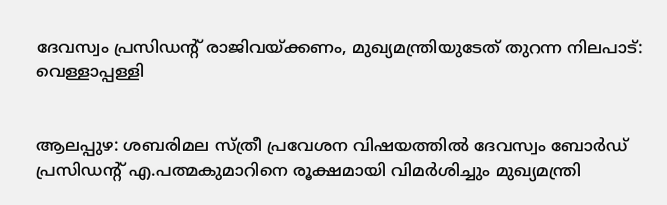ദേവസ്വം പ്രസിഡന്റ് രാജിവയ്ക്കണം, മുഖ്യമന്ത്രിയുടേത് തുറന്ന നിലപാട്: വെള്ളാപ്പള്ളി


ആലപ്പുഴ: ശബരിമല സ്ത്രീ പ്രവേശന വിഷയത്തില്‍ ദേവസ്വം ബോര്‍ഡ് പ്രസി‌ഡന്റ് എ.പത്മകുമാറിനെ രൂക്ഷമായി വിമര്‍ശിച്ചും മുഖ്യമന്ത്രി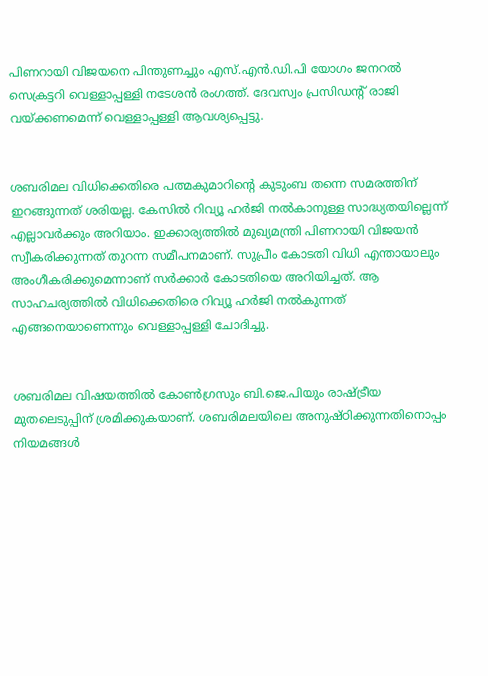പിണറായി വിജയനെ പിന്തുണച്ചും എസ്.എന്‍.ഡി.പി യോഗം ജനറല്‍ സെക്രട്ടറി വെള്ളാപ്പള്ളി നടേശന്‍ രംഗത്ത്. ദേവസ്വം പ്രസിഡന്റ് രാജി വയ്ക്കണമെന്ന് വെള്ളാപ്പള്ളി ആവശ്യപ്പെട്ടു.


ശബരിമല വിധിക്കെതിരെ പത്മകുമാറിന്റെ കുടുംബ തന്നെ സമരത്തിന് ഇറങ്ങുന്നത് ശരിയല്ല. കേസില്‍ റിവ്യൂ ഹര്‍ജി നല്‍കാനുള്ള സാദ്ധ്യതയില്ലെന്ന് എല്ലാവര്‍ക്കും അറിയാം. ഇക്കാര്യത്തില്‍ മുഖ്യമന്ത്രി പിണറായി വിജയന്‍ സ്വീകരിക്കുന്നത് തുറന്ന സമീപനമാണ്. സുപ്രീം കോടതി വിധി എന്തായാലും അംഗീകരിക്കുമെന്നാണ് സര്‍ക്കാര്‍ കോടതിയെ അറിയിച്ചത്. ആ സാഹചര്യത്തില്‍ വിധിക്കെതിരെ റിവ്യൂ ഹര്‍ജി നല്‍കുന്നത് എങ്ങനെയാണെന്നും വെള്ളാപ്പള്ളി ചോദിച്ചു.


ശബരിമല വിഷയത്തില്‍ കോണ്‍ഗ്രസും ബി.ജെ.പിയും രാഷ്ട്രീയ മുതലെടുപ്പിന് ശ്രമിക്കുകയാണ്. ശബരിമലയിലെ അനുഷ്ഠിക്കുന്നതിനൊപ്പം നിയമങ്ങള്‍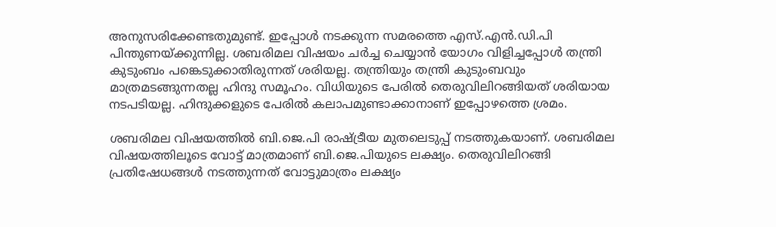അനുസരിക്കേണ്ടതുമുണ്ട്. ഇപ്പോള്‍ നടക്കുന്ന സമരത്തെ എസ്.എന്‍.ഡി.പി പിന്തുണയ്ക്കുന്നില്ല. ശബരിമല വിഷയം ചര്‍ച്ച ചെയ്യാന്‍ യോഗം വിളിച്ചപ്പോള്‍ തന്ത്രി കുടുംബം പങ്കെടുക്കാതിരുന്നത് ശരിയല്ല. തന്ത്രിയും തന്ത്രി കുടുംബവും മാത്രമടങ്ങുന്നതല്ല ഹിന്ദു സമൂഹം. വിധിയുടെ പേരില്‍ തെരുവിലിറങ്ങിയത് ശരിയായ നടപടിയല്ല. ഹിന്ദുക്കളുടെ പേരില്‍ കലാപമുണ്ടാക്കാനാണ് ഇപ്പോഴത്തെ ശ്രമം.

ശബരിമല വിഷയത്തില്‍ ബി.ജെ.പി രാഷ്ട്രീയ മുതലെടുപ്പ് നടത്തുകയാണ്. ശബരിമല വിഷയത്തിലൂടെ വോട്ട് മാത്രമാണ് ബി.ജെ.പിയുടെ ലക്ഷ്യം. തെരുവിലിറങ്ങി പ്രതിഷേധങ്ങള്‍ നടത്തുന്നത് വോട്ടുമാത്രം ലക്ഷ്യം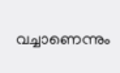വച്ചാണെന്നും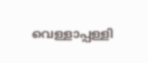വെള്ളാപ്പള്ളി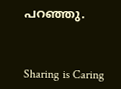പറഞ്ഞു.



Sharing is Caring